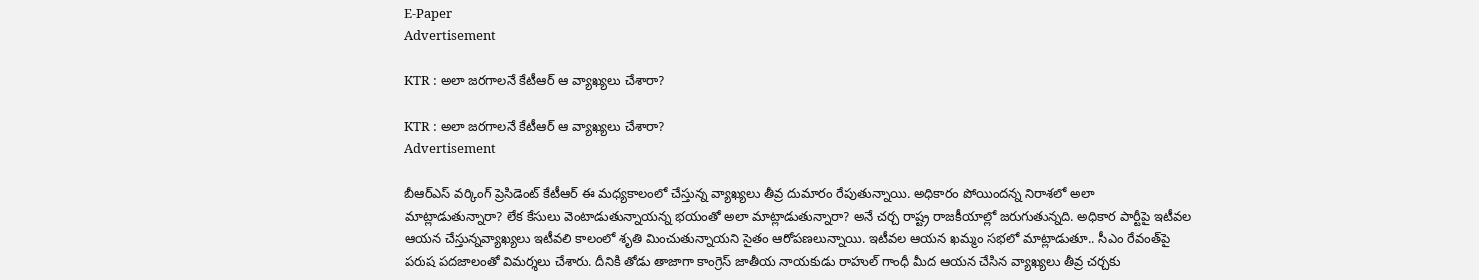E-Paper
Advertisement

KTR : అలా జరగాలనే కేటీఆర్ ఆ వ్యాఖ్యలు చేశారా?

KTR : అలా జరగాలనే కేటీఆర్ ఆ వ్యాఖ్యలు చేశారా?
Advertisement

బీఆర్ఎస్ వర్కింగ్ ప్రెసిడెంట్ కేటీఆర్ ఈ మధ్యకాలంలో చేస్తున్న వ్యాఖ్యలు తీవ్ర దుమారం రేపుతున్నాయి. అధికారం పోయిందన్న నిరాశలో అలా మాట్లాడుతున్నారా? లేక కేసులు వెంటాడుతున్నాయన్న భయంతో అలా మాట్లాడుతున్నారా? అనే చర్చ రాష్ట్ర రాజకీయాల్లో జరుగుతున్నది. అధికార పార్టీపై ఇటీవల ఆయన చేస్తున్నవ్యాఖ్యలు ఇటీవలి కాలంలో శృతి మించుతున్నాయని సైతం ఆరోపణలున్నాయి. ఇటీవల ఆయన ఖమ్మం సభలో మాట్లాడుతూ.. సీఎం రేవంత్‌పై పరుష పదజాలంతో విమర్శలు చేశారు. దీనికి తోడు తాజాగా కాంగ్రెస్ జాతీయ నాయకుడు రాహుల్ గాంధీ మీద ఆయన చేసిన వ్యాఖ్యలు తీవ్ర చర్చకు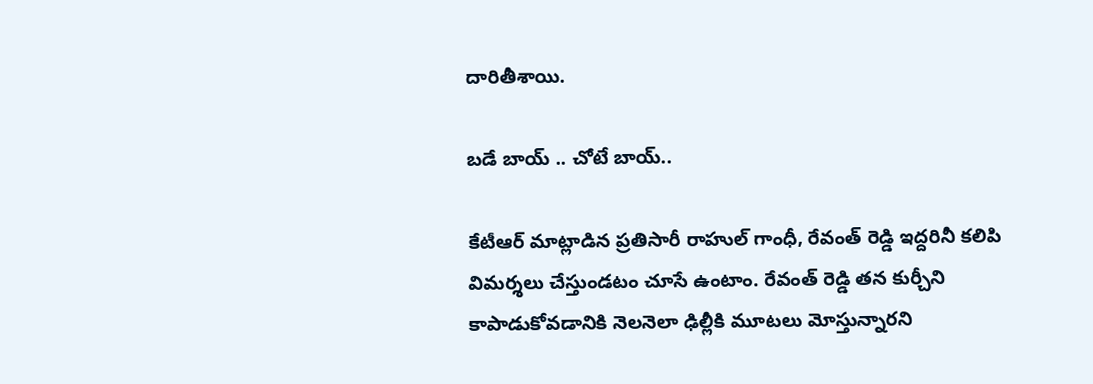దారితీశాయి.

బడే బాయ్ .. చోటే బాయ్..

కేటీఆర్ మాట్లాడిన ప్రతిసారీ రాహుల్ గాంధీ, రేవంత్ రెడ్డి ఇద్దరినీ కలిపి విమర్శలు చేస్తుండటం చూసే ఉంటాం. రేవంత్ రెడ్డి తన కుర్చీని కాపాడుకోవడానికి నెలనెలా ఢిల్లీకి మూటలు మోస్తున్నారని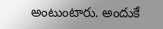అంటుంటారు. అందుకే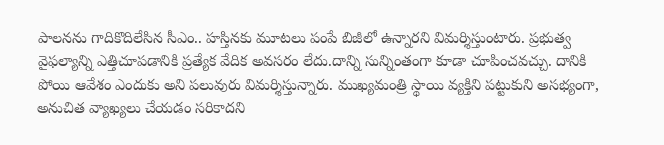పాలనను గాదికొదిలేసిన సీఎం.. హస్తినకు మూటలు పంపే బిజీలో ఉన్నారని విమర్శిస్తుంటారు. ప్రభుత్వ వైఫల్యాన్ని ఎత్తిచూపడానికి ప్రత్యేక వేదిక అవసరం లేదు.దాన్ని సున్నింతంగా కూడా చూపించవచ్చు. దానికి పోయి ఆవేశం ఎందుకు అని పలువురు విమర్శిస్తున్నారు. ముఖ్యమంత్రి స్థాయి వ్యక్తిని పట్టుకుని అసభ్యంగా, అనుచిత వ్యాఖ్యలు చేయడం సరికాదని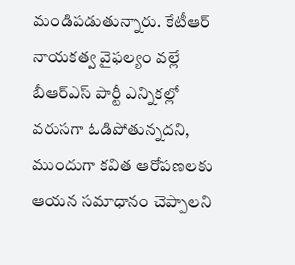మండిపడుతున్నారు. కేటీఆర్ నాయకత్వ వైఫల్యం వల్లే బీఆర్ఎస్ పార్టీ ఎన్నికల్లో వరుసగా ఓడిపోతున్నదని, ముందుగా కవిత ఆరోపణలకు ఆయన సమాధానం చెప్పాలని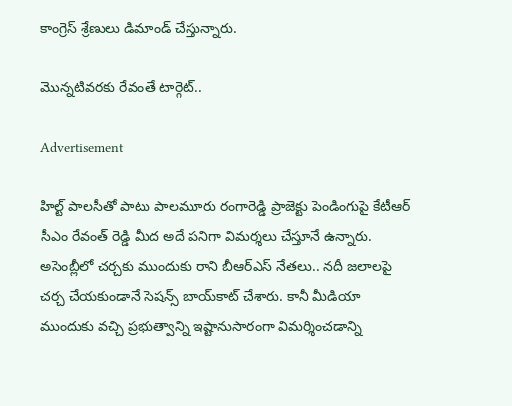కాంగ్రెస్ శ్రేణులు డిమాండ్ చేస్తున్నారు.

మొన్నటివరకు రేవంతే టార్గెట్..

Advertisement

హిల్ట్ పాలసీతో పాటు పాలమూరు రంగారెడ్డి ప్రాజెక్టు పెండింగుపై కేటీఆర్ సీఎం రేవంత్ రెడ్డి మీద అదే పనిగా విమర్శలు చేస్తూనే ఉన్నారు. అసెంబ్లీలో చర్చకు ముందుకు రాని బీఆర్ఎస్ నేతలు.. నదీ జలాలపై చర్చ చేయకుండానే సెషన్స్ బాయ్‌కాట్ చేశారు. కానీ మీడియా ముందుకు వచ్చి ప్రభుత్వాన్ని ఇష్టానుసారంగా విమర్శించడాన్ని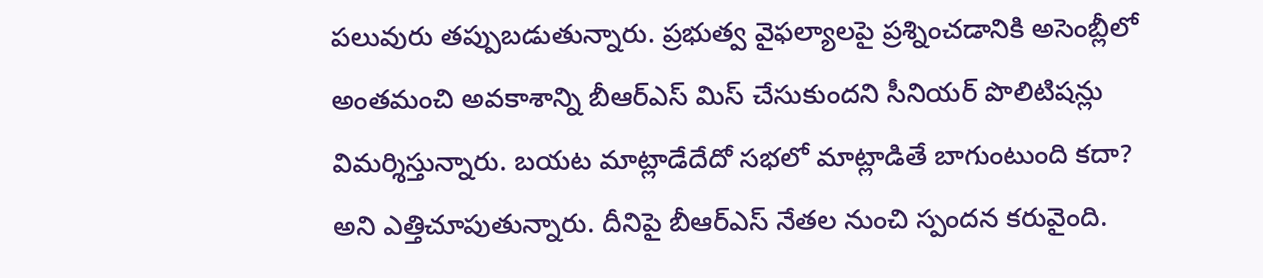పలువురు తప్పుబడుతున్నారు. ప్రభుత్వ వైఫల్యాలపై ప్రశ్నించడానికి అసెంబ్లీలో అంతమంచి అవకాశాన్ని బీఆర్ఎస్ మిస్ చేసుకుందని సీనియర్ పొలిటిషన్లు విమర్శిస్తున్నారు. బయట మాట్లాడేదేదో సభలో మాట్లాడితే బాగుంటుంది కదా? అని ఎత్తిచూపుతున్నారు. దీనిపై బీఆర్ఎస్ నేతల నుంచి స్పందన కరువైంది.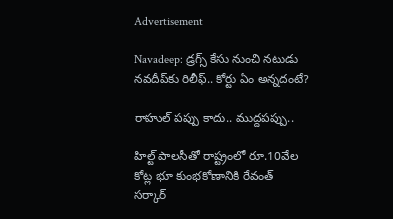Advertisement

Navadeep: డ్రగ్స్ కేసు నుంచి నటుడు నవదీప్‌కు రిలీఫ్.. కోర్టు ఏం అన్నదంటే?

రాహుల్ పప్పు కాదు.. ముద్దపప్పు..

హిల్ట్ పాలసీతో రాష్ట్రంలో రూ.10వేల కోట్ల భూ కుంభకోణానికి రేవంత్ సర్కార్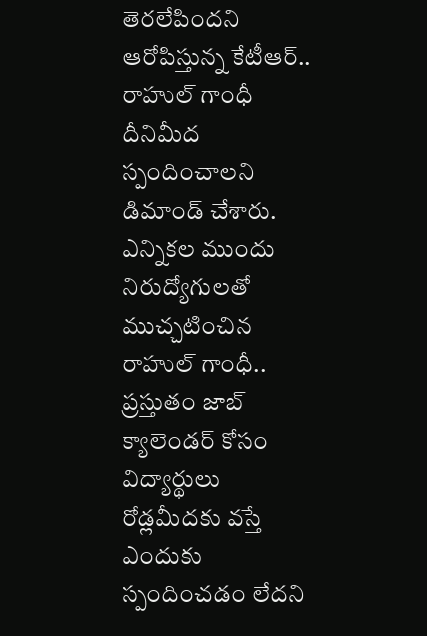తెరలేపిందని ఆరోపిస్తున్న కేటీఆర్.. రాహుల్ గాంధీ దీనిమీద స్పందించాలని డిమాండ్ చేశారు. ఎన్నికల ముందు నిరుద్యోగులతో ముచ్చటించిన రాహుల్ గాంధీ.. ప్రస్తుతం జాబ్ క్యాలెండర్ కోసం విద్యార్థులు రోడ్లమీదకు వస్తే ఎందుకు స్పందించడం లేదని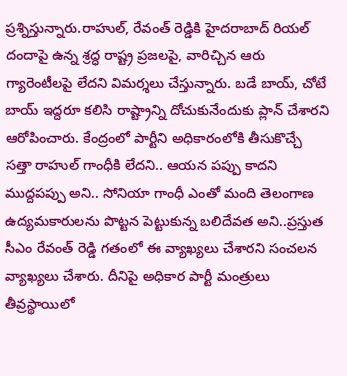ప్రశ్నిస్తున్నారు.రాహుల్, రేవంత్ రెడ్డికి హైదరాబాద్ రియల్ దందాపై ఉన్న శ్రద్ధ రాష్ట్ర ప్రజలపై, వారిచ్చిన ఆరు గ్యారెంటీలపై లేదని విమర్శలు చేస్తున్నారు. బడే బాయ్, చోటే బాయ్ ఇద్దరూ కలిసి రాష్ట్రాన్ని దోచుకునేందుకు ప్లాన్ చేశారని ఆరోపించారు. కేంద్రంలో పార్టీని అధికారంలోకి తీసుకొచ్చే సత్తా రాహుల్ గాంధీకి లేదని.. ఆయన పప్పు కాదని ముద్దపప్పు అని.. సోనియా గాంధీ ఎంతో మంది తెలంగాణ ఉద్యమకారులను పొట్టన పెట్టుకున్న బలిదేవత అని..ప్రస్తుత సీఎం రేవంత్ రెడ్డి గతంలో ఈ వ్యాఖ్యలు చేశారని సంచలన వ్యాఖ్యలు చేశారు. దీనిపై అధికార పార్టీ మంత్రులు తీవ్రస్థాయిలో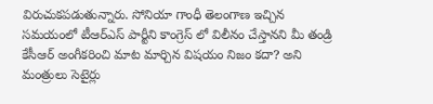విరుచుకపడుతున్నారు. సోనియా గాంధీ తెలంగాణ ఇచ్చిన సమయంలో టీఆర్ఎస్ పార్టీని కాంగ్రెస్ లో విలీనం చేస్తానని మీ తండ్రి కేసీఆర్ అంగీకరించి మాట మార్చిన విషయం నిజం కదా? అని మంత్రులు సెటైర్లు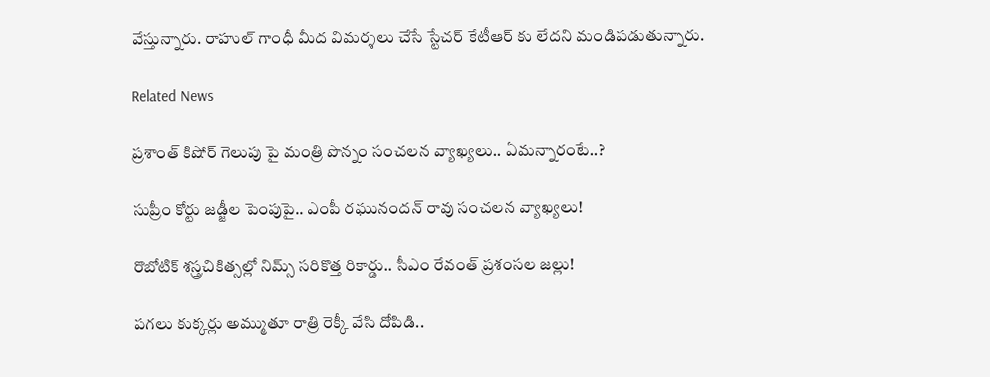వేస్తున్నారు. రాహుల్ గాంధీ మీద విమర్శలు చేసే స్టేచర్ కేటీఆర్ కు లేదని మండిపడుతున్నారు.

Related News

ప్రశాంత్ కిషోర్ గెలుపు పై మంత్రి పొన్నం సంచలన వ్యాఖ్యలు.. ఏమన్నారంటే..?

సుప్రీం కోర్టు జడ్జీల పెంపుపై.. ఎంపీ రఘునందన్ రావు సంచలన వ్యాఖ్యలు!

రొబోటిక్ శస్త్రచికిత్సల్లో నిమ్స్ సరికొత్త రికార్డు.. సీఎం రేవంత్ ప్రశంసల జల్లు!

పగలు కుక్కర్లు అమ్ముతూ రాత్రి రెక్కీ వేసి దోపిడి..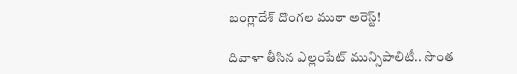బంగ్లాదేశ్ దొంగల ముఠా అరెస్ట్!

దివాళా తీసిన ఎల్లంపేట్ మున్సిపాలిటీ.. సొంత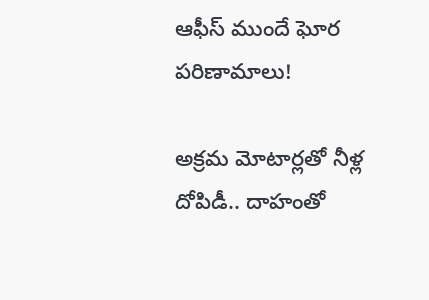ఆఫీస్ ముందే ఘోర పరిణామాలు!

అక్రమ మోటార్లతో నీళ్ల దోపిడీ.. దాహంతో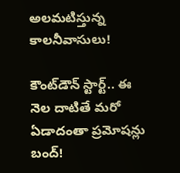అలమటిస్తున్న కాలనీవాసులు!

కౌంట్‌డౌన్ స్టార్ట్.. ఈ నెల దాటితే మరో ఏడాదంతా ప్రమోషన్లు బంద్!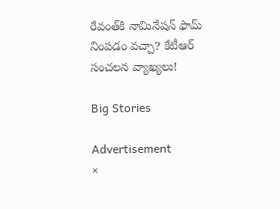రేవంత్‌కి నామినేషన్ ఫామ్ నింపడం వచ్చా? కేటీఆర్ సంచలన వ్యాఖ్యలు!

Big Stories

Advertisement
×